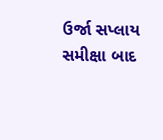ઉર્જા સપ્લાય સમીક્ષા બાદ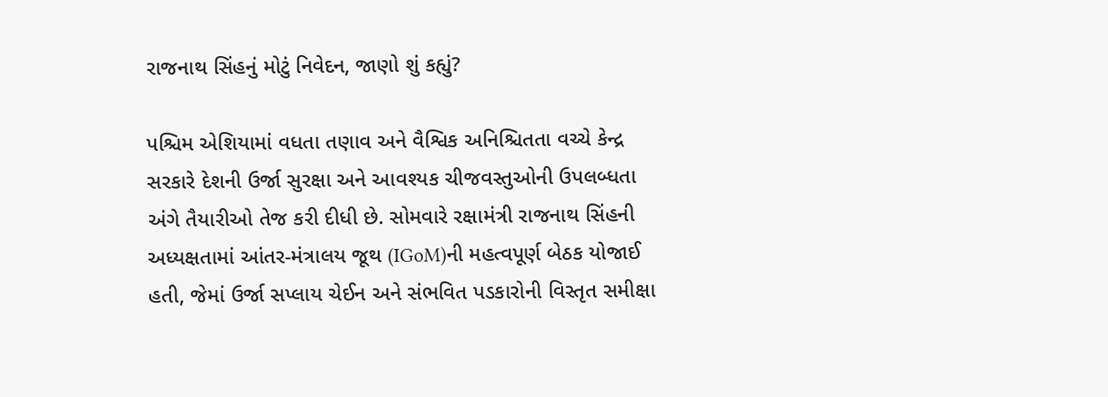રાજનાથ સિંહનું મોટું નિવેદન, જાણો શું કહ્યું?

પશ્ચિમ એશિયામાં વધતા તણાવ અને વૈશ્વિક અનિશ્ચિતતા વચ્ચે કેન્દ્ર સરકારે દેશની ઉર્જા સુરક્ષા અને આવશ્યક ચીજવસ્તુઓની ઉપલબ્ધતા અંગે તૈયારીઓ તેજ કરી દીધી છે. સોમવારે રક્ષામંત્રી રાજનાથ સિંહની અધ્યક્ષતામાં આંતર-મંત્રાલય જૂથ (IGoM)ની મહત્વપૂર્ણ બેઠક યોજાઈ હતી, જેમાં ઉર્જા સપ્લાય ચેઈન અને સંભવિત પડકારોની વિસ્તૃત સમીક્ષા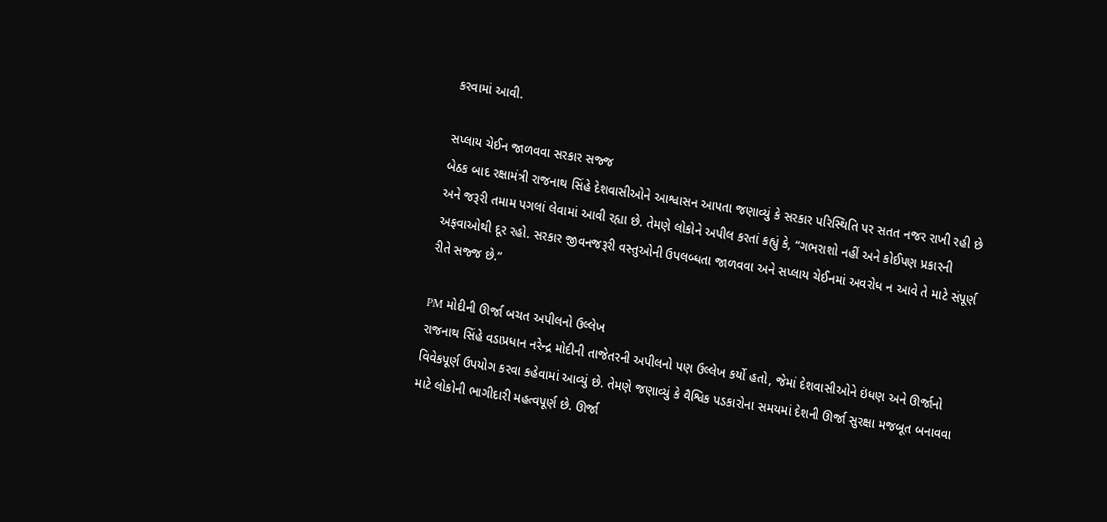કરવામાં આવી.

સપ્લાય ચેઈન જાળવવા સરકાર સજ્જ
બેઠક બાદ રક્ષામંત્રી રાજનાથ સિંહે દેશવાસીઓને આશ્વાસન આપતા જણાવ્યું કે સરકાર પરિસ્થિતિ પર સતત નજર રાખી રહી છે અને જરૂરી તમામ પગલાં લેવામાં આવી રહ્યા છે. તેમણે લોકોને અપીલ કરતાં કહ્યું કે, “ગભરાશો નહીં અને કોઈપણ પ્રકારની અફવાઓથી દૂર રહો. સરકાર જીવનજરૂરી વસ્તુઓની ઉપલબ્ધતા જાળવવા અને સપ્લાય ચેઈનમાં અવરોધ ન આવે તે માટે સંપૂર્ણ રીતે સજ્જ છે.”

PM મોદીની ઊર્જા બચત અપીલનો ઉલ્લેખ
રાજનાથ સિંહે વડાપ્રધાન નરેન્દ્ર મોદીની તાજેતરની અપીલનો પણ ઉલ્લેખ કર્યો હતો, જેમાં દેશવાસીઓને ઇંધણ અને ઊર્જાનો વિવેકપૂર્ણ ઉપયોગ કરવા કહેવામાં આવ્યું છે. તેમણે જણાવ્યું કે વૈશ્વિક પડકારોના સમયમાં દેશની ઊર્જા સુરક્ષા મજબૂત બનાવવા માટે લોકોની ભાગીદારી મહત્વપૂર્ણ છે. ઊર્જા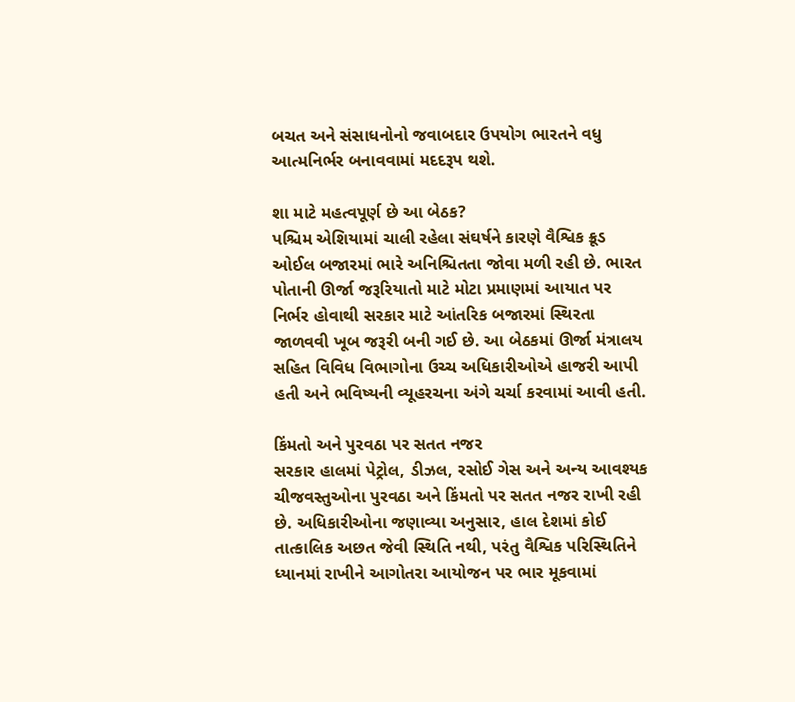બચત અને સંસાધનોનો જવાબદાર ઉપયોગ ભારતને વધુ આત્મનિર્ભર બનાવવામાં મદદરૂપ થશે.

શા માટે મહત્વપૂર્ણ છે આ બેઠક?
પશ્ચિમ એશિયામાં ચાલી રહેલા સંઘર્ષને કારણે વૈશ્વિક ક્રૂડ ઓઈલ બજારમાં ભારે અનિશ્ચિતતા જોવા મળી રહી છે. ભારત પોતાની ઊર્જા જરૂરિયાતો માટે મોટા પ્રમાણમાં આયાત પર નિર્ભર હોવાથી સરકાર માટે આંતરિક બજારમાં સ્થિરતા જાળવવી ખૂબ જરૂરી બની ગઈ છે. આ બેઠકમાં ઊર્જા મંત્રાલય સહિત વિવિધ વિભાગોના ઉચ્ચ અધિકારીઓએ હાજરી આપી હતી અને ભવિષ્યની વ્યૂહરચના અંગે ચર્ચા કરવામાં આવી હતી.

કિંમતો અને પુરવઠા પર સતત નજર
સરકાર હાલમાં પેટ્રોલ, ડીઝલ, રસોઈ ગેસ અને અન્ય આવશ્યક ચીજવસ્તુઓના પુરવઠા અને કિંમતો પર સતત નજર રાખી રહી છે. અધિકારીઓના જણાવ્યા અનુસાર, હાલ દેશમાં કોઈ તાત્કાલિક અછત જેવી સ્થિતિ નથી, પરંતુ વૈશ્વિક પરિસ્થિતિને ધ્યાનમાં રાખીને આગોતરા આયોજન પર ભાર મૂકવામાં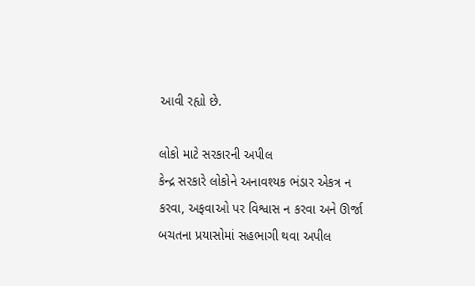આવી રહ્યો છે.

લોકો માટે સરકારની અપીલ
કેન્દ્ર સરકારે લોકોને અનાવશ્યક ભંડાર એકત્ર ન કરવા, અફવાઓ પર વિશ્વાસ ન કરવા અને ઊર્જા બચતના પ્રયાસોમાં સહભાગી થવા અપીલ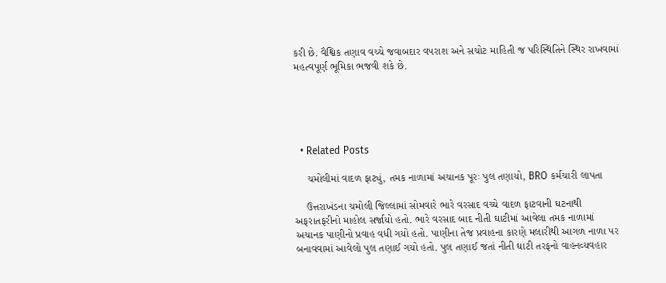કરી છે. વૈશ્વિક તણાવ વચ્ચે જવાબદાર વપરાશ અને સચોટ માહિતી જ પરિસ્થિતિને સ્થિર રાખવામાં મહત્વપૂર્ણ ભૂમિકા ભજવી શકે છે.





  • Related Posts

    ચમોલીમાં વાદળ ફાટ્યું, તમક નાળામાં અચાનક પૂરઃ પુલ તણાયો, BRO કર્મચારી લાપતા

    ઉત્તરાખંડના ચમોલી જિલ્લામાં સોમવારે ભારે વરસાદ વચ્ચે વાદળ ફાટવાની ઘટનાથી અફરાતફરીનો માહોલ સર્જાયો હતો. ભારે વરસાદ બાદ નીતી ઘાટીમાં આવેલા તમક નાળામાં અચાનક પાણીનો પ્રવાહ વધી ગયો હતો. પાણીના તેજ પ્રવાહના કારણે મલારીથી આગળ નાળા પર બનાવવામાં આવેલો પુલ તણાઈ ગયો હતો. પુલ તણાઈ જતાં નીતી ઘાટી તરફનો વાહનવ્યવહાર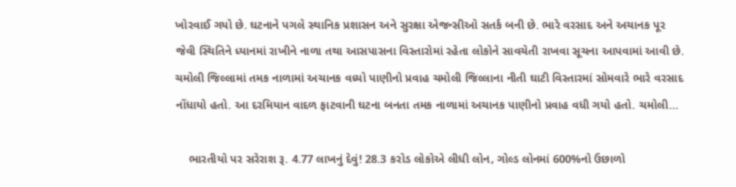ખોરવાઈ ગયો છે. ઘટનાને પગલે સ્થાનિક પ્રશાસન અને સુરક્ષા એજન્સીઓ સતર્ક બની છે. ભારે વરસાદ અને અચાનક પૂર જેવી સ્થિતિને ધ્યાનમાં રાખીને નાળા તથા આસપાસના વિસ્તારોમાં રહેતા લોકોને સાવચેતી રાખવા સૂચના આપવામાં આવી છે. ચમોલી જિલ્લામાં તમક નાળામાં અચાનક વધ્યો પાણીનો પ્રવાહ ચમોલી જિલ્લાના નીતી ઘાટી વિસ્તારમાં સોમવારે ભારે વરસાદ નોંધાયો હતો. આ દરમિયાન વાદળ ફાટવાની ઘટના બનતા તમક નાળામાં અચાનક પાણીનો પ્રવાહ વધી ગયો હતો. ચમોલી…

    ભારતીયો પર સરેરાશ રૂ. 4.77 લાખનું દેવું! 28.3 કરોડ લોકોએ લીધી લોન, ગોલ્ડ લોનમાં 600%નો ઉછાળો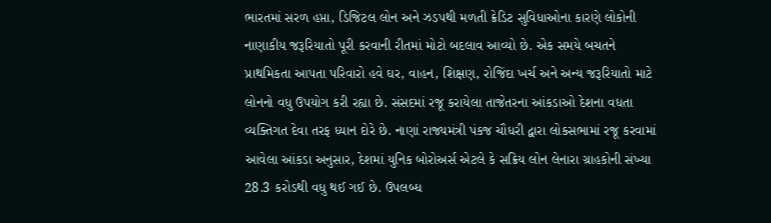ભારતમાં સરળ હપ્તા, ડિજિટલ લોન અને ઝડપથી મળતી ક્રેડિટ સુવિધાઓના કારણે લોકોની નાણાકીય જરૂરિયાતો પૂરી કરવાની રીતમાં મોટો બદલાવ આવ્યો છે. એક સમયે બચતને પ્રાથમિકતા આપતા પરિવારો હવે ઘર, વાહન, શિક્ષણ, રોજિંદા ખર્ચ અને અન્ય જરૂરિયાતો માટે લોનનો વધુ ઉપયોગ કરી રહ્યા છે. સંસદમાં રજૂ કરાયેલા તાજેતરના આંકડાઓ દેશના વધતા વ્યક્તિગત દેવા તરફ ધ્યાન દોરે છે. નાણાં રાજ્યમંત્રી પંકજ ચૌધરી દ્વારા લોકસભામાં રજૂ કરવામાં આવેલા આંકડા અનુસાર, દેશમાં યુનિક બોરોઅર્સ એટલે કે સક્રિય લોન લેનારા ગ્રાહકોની સંખ્યા 28.3 કરોડથી વધુ થઈ ગઈ છે. ઉપલબ્ધ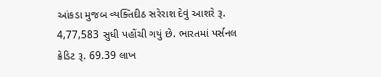આંકડા મુજબ વ્યક્તિદીઠ સરેરાશ દેવું આશરે રૂ. 4,77,583 સુધી પહોંચી ગયું છે. ભારતમાં પર્સનલ ક્રેડિટ રૂ. 69.39 લાખ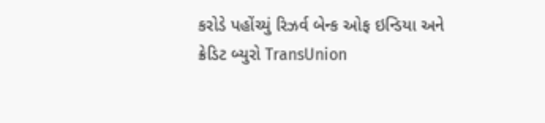કરોડે પહોંચ્યું રિઝર્વ બેન્ક ઓફ ઇન્ડિયા અને ક્રેડિટ બ્યુરો TransUnion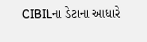CIBILના ડેટાના આધારે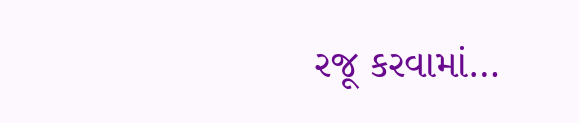રજૂ કરવામાં…